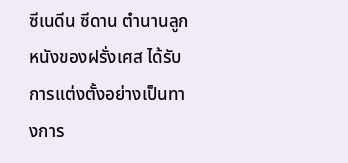ซีเนดีน ซีดาน ตำนานลูกหนังของฝรั่งเศส ได้รับการแต่งตั้งอย่างเป็นทางการ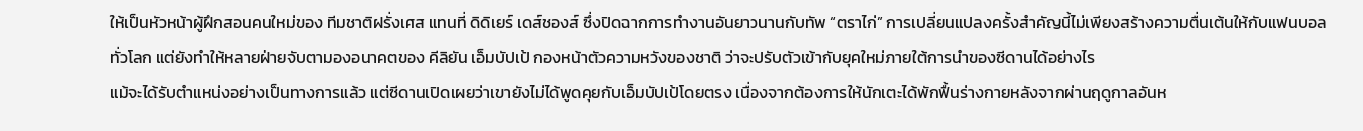ให้เป็นหัวหน้าผู้ฝึกสอนคนใหม่ของ ทีมชาติฝรั่งเศส แทนที่ ดิดิเยร์ เดส์ชองส์ ซึ่งปิดฉากการทำงานอันยาวนานกับทัพ “ตราไก่” การเปลี่ยนแปลงครั้งสำคัญนี้ไม่เพียงสร้างความตื่นเต้นให้กับแฟนบอลทั่วโลก แต่ยังทำให้หลายฝ่ายจับตามองอนาคตของ คีลิยัน เอ็มบัปเป้ กองหน้าตัวความหวังของชาติ ว่าจะปรับตัวเข้ากับยุคใหม่ภายใต้การนำของซีดานได้อย่างไร
แม้จะได้รับตำแหน่งอย่างเป็นทางการแล้ว แต่ซีดานเปิดเผยว่าเขายังไม่ได้พูดคุยกับเอ็มบัปเป้โดยตรง เนื่องจากต้องการให้นักเตะได้พักฟื้นร่างกายหลังจากผ่านฤดูกาลอันห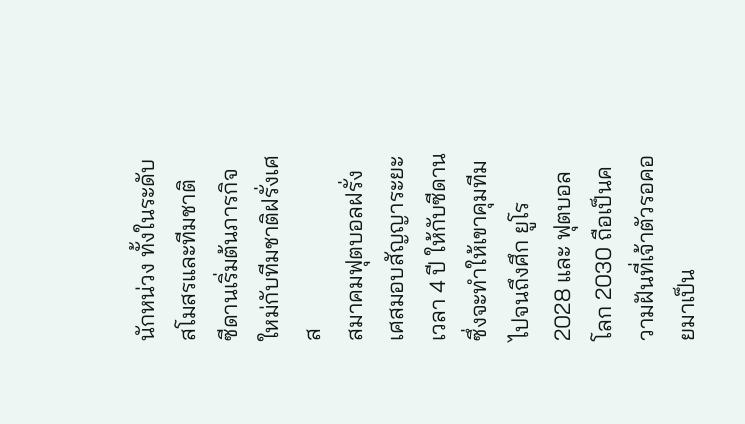นักหน่วง ทั้งในระดับสโมสรและทีมชาติ
ซีดานเริ่มต้นภารกิจใหม่กับทีมชาติฝรั่งเศส
สมาคมฟุตบอลฝรั่งเศสมอบสัญญาระยะเวลา 4 ปี ให้กับซีดาน ซึ่งจะทำให้เขาคุมทีมไปจนถึงศึก ยูโร 2028 และ ฟุตบอลโลก 2030 ถือเป็นความฝันที่เจ้าตัวรอคอยมาเป็น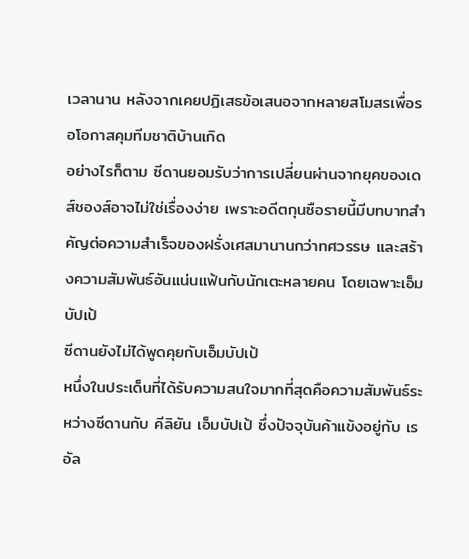เวลานาน หลังจากเคยปฏิเสธข้อเสนอจากหลายสโมสรเพื่อรอโอกาสคุมทีมชาติบ้านเกิด
อย่างไรก็ตาม ซีดานยอมรับว่าการเปลี่ยนผ่านจากยุคของเดส์ชองส์อาจไม่ใช่เรื่องง่าย เพราะอดีตกุนซือรายนี้มีบทบาทสำคัญต่อความสำเร็จของฝรั่งเศสมานานกว่าทศวรรษ และสร้างความสัมพันธ์อันแน่นแฟ้นกับนักเตะหลายคน โดยเฉพาะเอ็มบัปเป้
ซีดานยังไม่ได้พูดคุยกับเอ็มบัปเป้
หนึ่งในประเด็นที่ได้รับความสนใจมากที่สุดคือความสัมพันธ์ระหว่างซีดานกับ คีลิยัน เอ็มบัปเป้ ซึ่งปัจจุบันค้าแข้งอยู่กับ เรอัล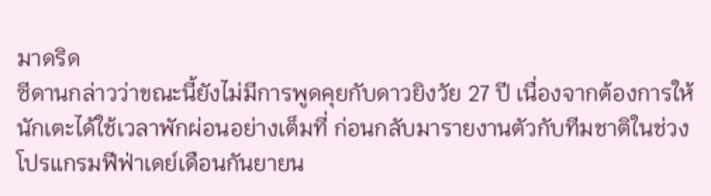มาดริด
ซีดานกล่าวว่าขณะนี้ยังไม่มีการพูดคุยกับดาวยิงวัย 27 ปี เนื่องจากต้องการให้นักเตะได้ใช้เวลาพักผ่อนอย่างเต็มที่ ก่อนกลับมารายงานตัวกับทีมชาติในช่วงโปรแกรมฟีฟ่าเดย์เดือนกันยายน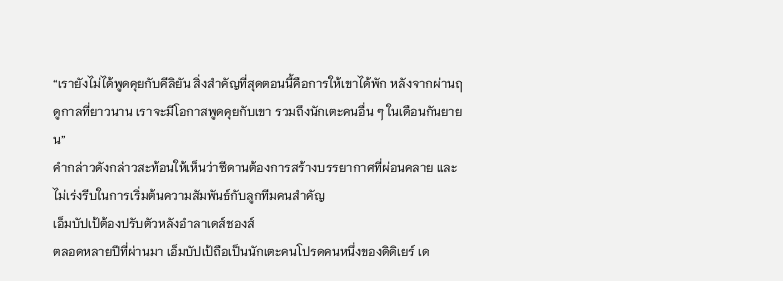“เรายังไม่ได้พูดคุยกับคีลิยัน สิ่งสำคัญที่สุดตอนนี้คือการให้เขาได้พัก หลังจากผ่านฤดูกาลที่ยาวนาน เราจะมีโอกาสพูดคุยกับเขา รวมถึงนักเตะคนอื่น ๆ ในเดือนกันยายน”
คำกล่าวดังกล่าวสะท้อนให้เห็นว่าซีดานต้องการสร้างบรรยากาศที่ผ่อนคลาย และไม่เร่งรีบในการเริ่มต้นความสัมพันธ์กับลูกทีมคนสำคัญ
เอ็มบัปเป้ต้องปรับตัวหลังอำลาเดส์ชองส์
ตลอดหลายปีที่ผ่านมา เอ็มบัปเป้ถือเป็นนักเตะคนโปรดคนหนึ่งของดิดิเยร์ เด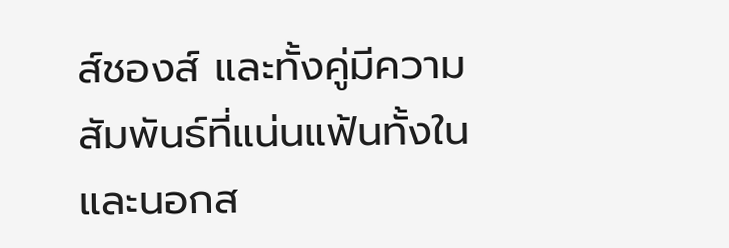ส์ชองส์ และทั้งคู่มีความสัมพันธ์ที่แน่นแฟ้นทั้งในและนอกส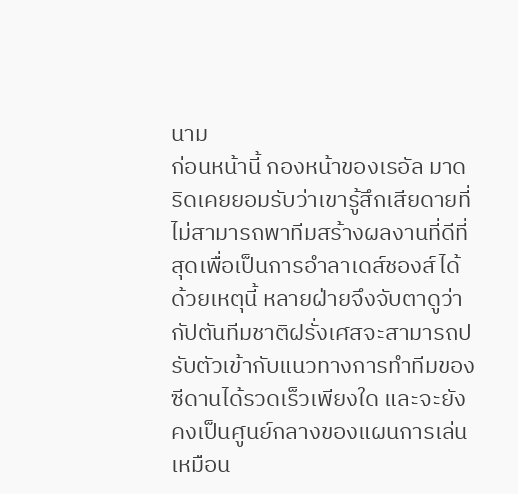นาม
ก่อนหน้านี้ กองหน้าของเรอัล มาดริดเคยยอมรับว่าเขารู้สึกเสียดายที่ไม่สามารถพาทีมสร้างผลงานที่ดีที่สุดเพื่อเป็นการอำลาเดส์ชองส์ได้
ด้วยเหตุนี้ หลายฝ่ายจึงจับตาดูว่ากัปตันทีมชาติฝรั่งเศสจะสามารถปรับตัวเข้ากับแนวทางการทำทีมของซีดานได้รวดเร็วเพียงใด และจะยังคงเป็นศูนย์กลางของแผนการเล่นเหมือน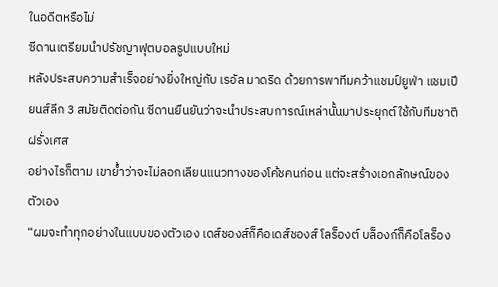ในอดีตหรือไม่
ซีดานเตรียมนำปรัชญาฟุตบอลรูปแบบใหม่
หลังประสบความสำเร็จอย่างยิ่งใหญ่กับ เรอัล มาดริด ด้วยการพาทีมคว้าแชมป์ยูฟ่า แชมเปียนส์ลีก 3 สมัยติดต่อกัน ซีดานยืนยันว่าจะนำประสบการณ์เหล่านั้นมาประยุกต์ใช้กับทีมชาติฝรั่งเศส
อย่างไรก็ตาม เขาย้ำว่าจะไม่ลอกเลียนแนวทางของโค้ชคนก่อน แต่จะสร้างเอกลักษณ์ของตัวเอง
“ผมจะทำทุกอย่างในแบบของตัวเอง เดส์ชองส์ก็คือเดส์ชองส์ โลร็องต์ บล็องก์ก็คือโลร็อง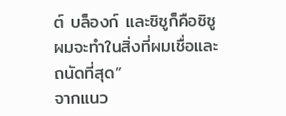ต์ บล็องก์ และซิซูก็คือซิซู ผมจะทำในสิ่งที่ผมเชื่อและถนัดที่สุด”
จากแนว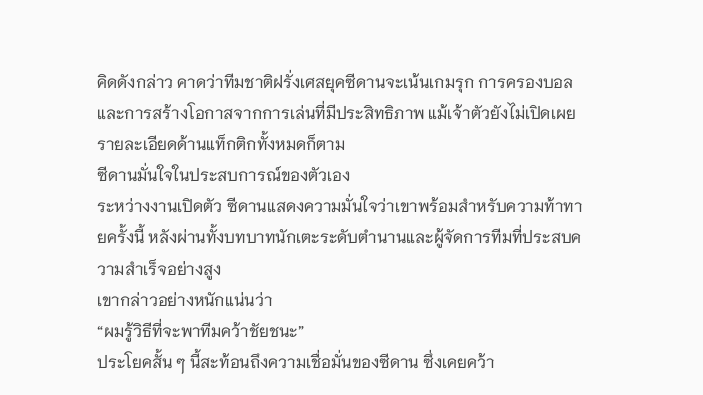คิดดังกล่าว คาดว่าทีมชาติฝรั่งเศสยุคซีดานจะเน้นเกมรุก การครองบอล และการสร้างโอกาสจากการเล่นที่มีประสิทธิภาพ แม้เจ้าตัวยังไม่เปิดเผยรายละเอียดด้านแท็กติกทั้งหมดก็ตาม
ซีดานมั่นใจในประสบการณ์ของตัวเอง
ระหว่างงานเปิดตัว ซีดานแสดงความมั่นใจว่าเขาพร้อมสำหรับความท้าทายครั้งนี้ หลังผ่านทั้งบทบาทนักเตะระดับตำนานและผู้จัดการทีมที่ประสบความสำเร็จอย่างสูง
เขากล่าวอย่างหนักแน่นว่า
“ผมรู้วิธีที่จะพาทีมคว้าชัยชนะ”
ประโยคสั้น ๆ นี้สะท้อนถึงความเชื่อมั่นของซีดาน ซึ่งเคยคว้า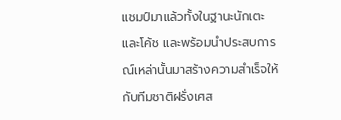แชมป์มาแล้วทั้งในฐานะนักเตะและโค้ช และพร้อมนำประสบการณ์เหล่านั้นมาสร้างความสำเร็จให้กับทีมชาติฝรั่งเศส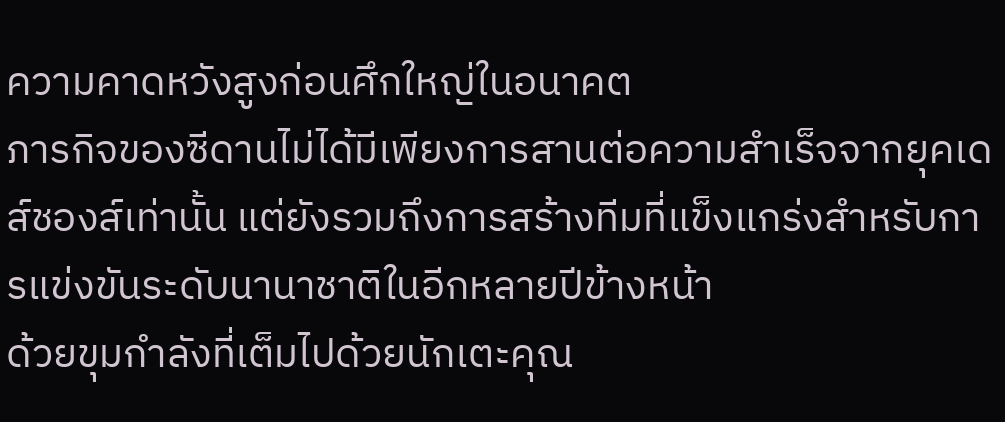ความคาดหวังสูงก่อนศึกใหญ่ในอนาคต
ภารกิจของซีดานไม่ได้มีเพียงการสานต่อความสำเร็จจากยุคเดส์ชองส์เท่านั้น แต่ยังรวมถึงการสร้างทีมที่แข็งแกร่งสำหรับการแข่งขันระดับนานาชาติในอีกหลายปีข้างหน้า
ด้วยขุมกำลังที่เต็มไปด้วยนักเตะคุณ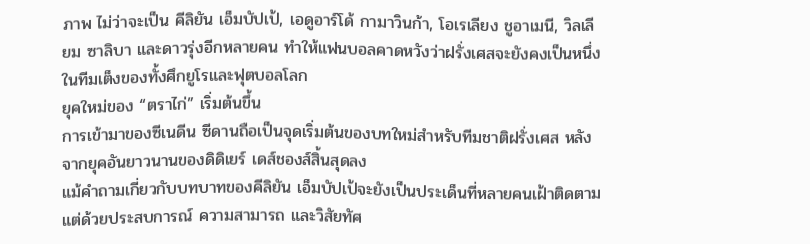ภาพ ไม่ว่าจะเป็น คีลิยัน เอ็มบัปเป้, เอดูอาร์โด้ กามาวินก้า, โอเรเลียง ชูอาเมนี, วิลเลียม ซาลิบา และดาวรุ่งอีกหลายคน ทำให้แฟนบอลคาดหวังว่าฝรั่งเศสจะยังคงเป็นหนึ่งในทีมเต็งของทั้งศึกยูโรและฟุตบอลโลก
ยุคใหม่ของ “ตราไก่” เริ่มต้นขึ้น
การเข้ามาของซีเนดีน ซีดานถือเป็นจุดเริ่มต้นของบทใหม่สำหรับทีมชาติฝรั่งเศส หลังจากยุคอันยาวนานของดิดิเยร์ เดส์ชองส์สิ้นสุดลง
แม้คำถามเกี่ยวกับบทบาทของคีลิยัน เอ็มบัปเป้จะยังเป็นประเด็นที่หลายคนเฝ้าติดตาม แต่ด้วยประสบการณ์ ความสามารถ และวิสัยทัศ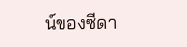น์ของซีดา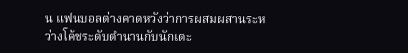น แฟนบอลต่างคาดหวังว่าการผสมผสานระหว่างโค้ชระดับตำนานกับนักเตะ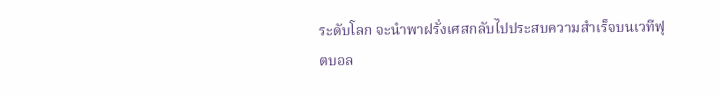ระดับโลก จะนำพาฝรั่งเศสกลับไปประสบความสำเร็จบนเวทีฟุตบอล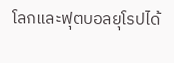โลกและฟุตบอลยุโรปได้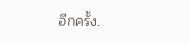อีกครั้ง.